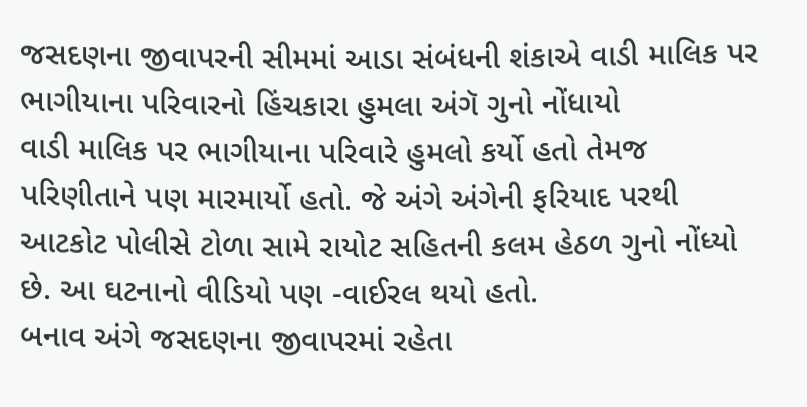જસદણના જીવાપરની સીમમાં આડા સંબંધની શંકાએ વાડી માલિક પર ભાગીયાના પરિવારનો હિંચકારા હુમલા અંગૅ ગુનો નોંધાયો
વાડી માલિક પર ભાગીયાના પરિવારે હુમલો કર્યો હતો તેમજ પરિણીતાને પણ મારમાર્યો હતો. જે અંગે અંગેની ફરિયાદ પરથી આટકોટ પોલીસે ટોળા સામે રાયોટ સહિતની કલમ હેઠળ ગુનો નોંધ્યો છે. આ ઘટનાનો વીડિયો પણ -વાઈરલ થયો હતો.
બનાવ અંગે જસદણના જીવાપરમાં રહેતા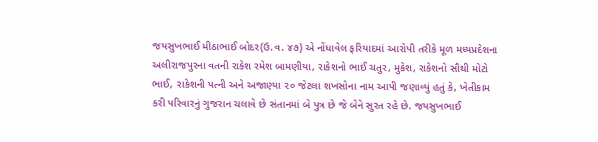જયસુખભાઈ મીઠાભાઈ બોદર(ઉ.વ. ૪૭) એ નોંધાવેલ ફરિયાદમાં આરોપી તરીકે મૂળ મધ્યપ્રદેશના અલીરાજપુરના વતની રાકેશ રમેશ બામણીયા, રાકેશનો ભાઈ ચતુર, મુકેશ, રાકેશનો સૌથી મોટો ભાઈ, રાકેશની પત્ની અને અજાણ્યા ૨૦ જેટલા શખસોના નામ આપી જણાવ્યું હતું કે, ખેતીકામ કરી પરિવારનું ગુજરાન ચલાવે છે સંતાનમાં બે પુત્ર છે જે બેને સુરત રહે છે. જયસુખભાઈ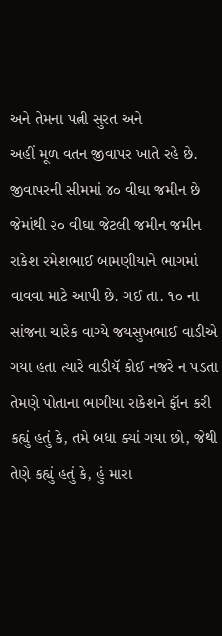અને તેમના પત્ની સુરત અને
અહીં મૂળ વતન જીવાપર ખાતે રહે છે. જીવાપરની સીમમાં ૪૦ વીઘા જમીન છે જેમાંથી ૨૦ વીઘા જેટલી જમીન જમીન રાકેશ રમેશભાઈ બામણીયાને ભાગમાં વાવવા માટે આપી છે. ગઈ તા. ૧૦ ના સાંજના ચારેક વાગ્યે જયસુખભાઈ વાડીએ ગયા હતા ત્યારે વાડીયૅ કોઈ નજરે ન પડતા તેમણે પોતાના ભાગીયા રાકેશને ફૉન કરી કહ્યું હતું કે, તમે બધા ક્યાં ગયા છો, જેથી તેણે કહ્યું હતું કે, હું મારા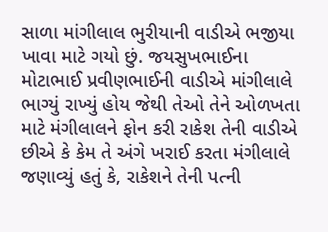સાળા માંગીલાલ ભુરીયાની વાડીએ ભજીયા ખાવા માટે ગયો છું. જયસુખભાઈના મોટાભાઈ પ્રવીણભાઈની વાડીએ માંગીલાલે ભાગ્યું રાખ્યું હોય જેથી તેઓ તેને ઓળખતા માટે મંગીલાલને ફોન કરી રાકેશ તેની વાડીએ
છીએ કે કેમ તે અંગે ખરાઈ કરતા મંગીલાલે જણાવ્યું હતું કે, રાકેશને તેની પત્ની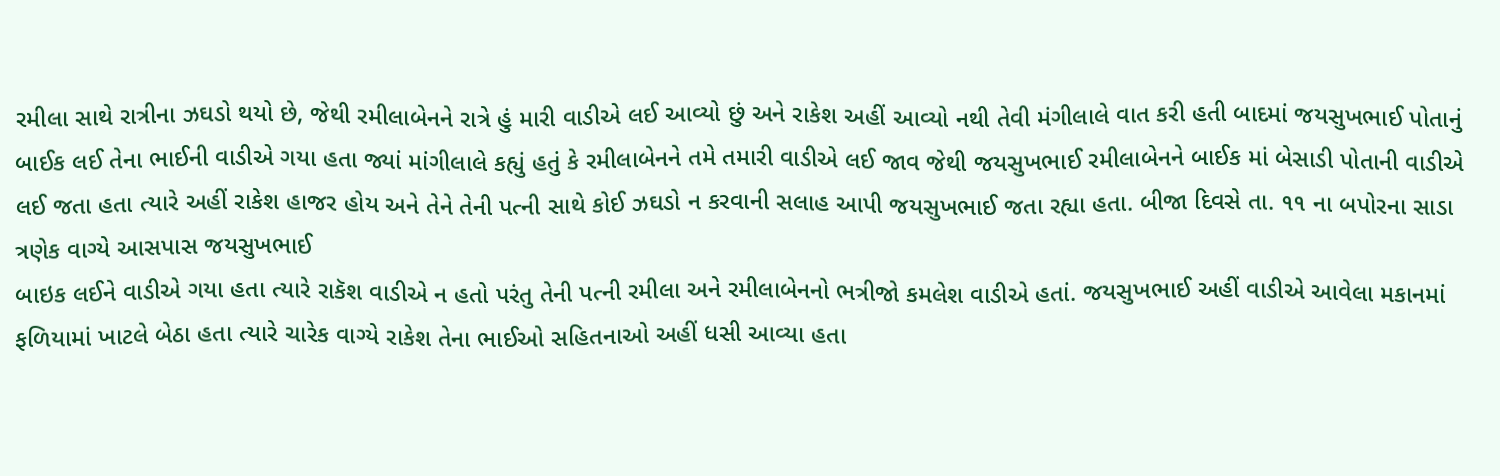રમીલા સાથે રાત્રીના ઝઘડો થયો છે, જેથી રમીલાબેનને રાત્રે હું મારી વાડીએ લઈ આવ્યો છું અને રાકેશ અહીં આવ્યો નથી તેવી મંગીલાલે વાત કરી હતી બાદમાં જયસુખભાઈ પોતાનું બાઈક લઈ તેના ભાઈની વાડીએ ગયા હતા જ્યાં માંગીલાલે કહ્યું હતું કે રમીલાબેનને તમે તમારી વાડીએ લઈ જાવ જેથી જયસુખભાઈ રમીલાબેનને બાઈક માં બેસાડી પોતાની વાડીએ લઈ જતા હતા ત્યારે અહીં રાકેશ હાજર હોય અને તેને તેની પત્ની સાથે કોઈ ઝઘડો ન કરવાની સલાહ આપી જયસુખભાઈ જતા રહ્યા હતા. બીજા દિવસે તા. ૧૧ ના બપોરના સાડા ત્રણેક વાગ્યે આસપાસ જયસુખભાઈ
બાઇક લઈને વાડીએ ગયા હતા ત્યારે રાકૅશ વાડીએ ન હતો પરંતુ તેની પત્ની રમીલા અને રમીલાબેનનો ભત્રીજો કમલેશ વાડીએ હતાં. જયસુખભાઈ અહીં વાડીએ આવેલા મકાનમાં ફળિયામાં ખાટલે બેઠા હતા ત્યારે ચારેક વાગ્યે રાકેશ તેના ભાઈઓ સહિતનાઓ અહીં ધસી આવ્યા હતા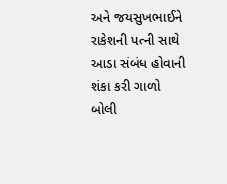અને જયસુખભાઈને રાકેશની પત્ની સાથે આડા સંબંધ હોવાની શંકા કરી ગાળો બોલી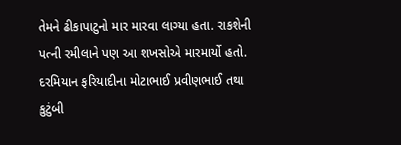તેમને ઢીકાપાટુનો માર મારવા લાગ્યા હતા. રાકશેની પત્ની રમીલાને પણ આ શખસોએ મારમાર્યો હતો. દરમિયાન ફરિયાદીના મોટાભાઈ પ્રવીણભાઈ તથા કુટુંબી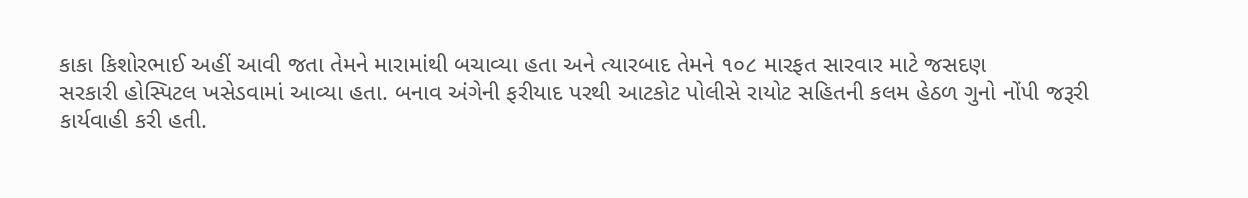કાકા કિશોરભાઈ અહીં આવી જતા તેમને મારામાંથી બચાવ્યા હતા અને ત્યારબાદ તેમને ૧૦૮ મારફત સારવાર માટે જસદણ
સરકારી હોસ્પિટલ ખસેડવામાં આવ્યા હતા. બનાવ અંગેની ફરીયાદ પરથી આટકોટ પોલીસે રાયોટ સહિતની કલમ હેઠળ ગુનો નોંપી જરૂરી કાર્યવાહી કરી હતી.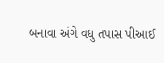બનાવા અંગે વધુ તપાસ પીઆઈ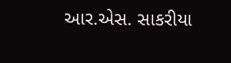આર.એસ. સાકરીયા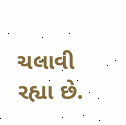ચલાવી રહ્યા છે.